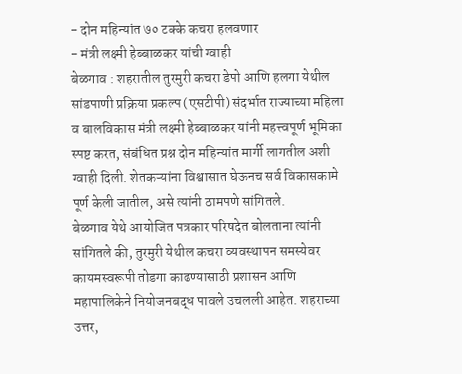- दोन महिन्यांत ७० टक्के कचरा हलवणार
- मंत्री लक्ष्मी हेब्बाळकर यांची ग्वाही
बेळगाव : शहरातील तुरमुरी कचरा डेपो आणि हलगा येथील सांडपाणी प्रक्रिया प्रकल्प (एसटीपी) संदर्भात राज्याच्या महिला व बालविकास मंत्री लक्ष्मी हेब्बाळकर यांनी महत्त्वपूर्ण भूमिका स्पष्ट करत, संबंधित प्रश्न दोन महिन्यांत मार्गी लागतील अशी ग्वाही दिली. शेतकऱ्यांना विश्वासात घेऊनच सर्व विकासकामे पूर्ण केली जातील, असे त्यांनी ठामपणे सांगितले.
बेळगाव येथे आयोजित पत्रकार परिषदेत बोलताना त्यांनी सांगितले की, तुरमुरी येथील कचरा व्यवस्थापन समस्येवर कायमस्वरूपी तोडगा काढण्यासाठी प्रशासन आणि महापालिकेने नियोजनबद्ध पावले उचलली आहेत. शहराच्या उत्तर,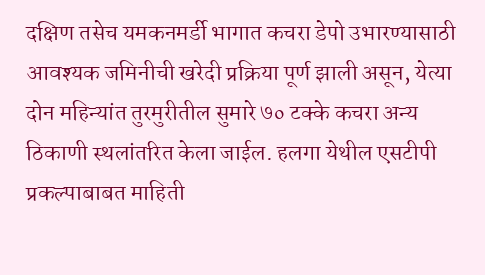दक्षिण तसेच यमकनमर्डी भागात कचरा डेपो उभारण्यासाठी आवश्यक जमिनीची खरेदी प्रक्रिया पूर्ण झाली असून, येत्या दोन महिन्यांत तुरमुरीतील सुमारे ७० टक्के कचरा अन्य ठिकाणी स्थलांतरित केला जाईल. हलगा येथील एसटीपी प्रकल्पाबाबत माहिती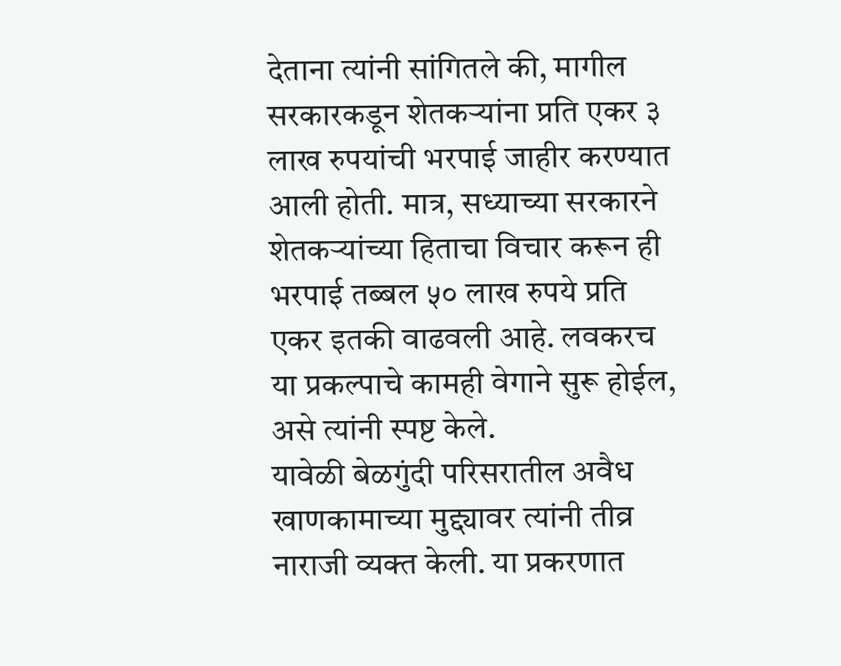देताना त्यांनी सांगितले की, मागील सरकारकडून शेतकऱ्यांना प्रति एकर ३ लाख रुपयांची भरपाई जाहीर करण्यात आली होती. मात्र, सध्याच्या सरकारने शेतकऱ्यांच्या हिताचा विचार करून ही भरपाई तब्बल ५० लाख रुपये प्रति एकर इतकी वाढवली आहे. लवकरच या प्रकल्पाचे कामही वेगाने सुरू होईल, असे त्यांनी स्पष्ट केले.
यावेळी बेळगुंदी परिसरातील अवैध खाणकामाच्या मुद्द्यावर त्यांनी तीव्र नाराजी व्यक्त केली. या प्रकरणात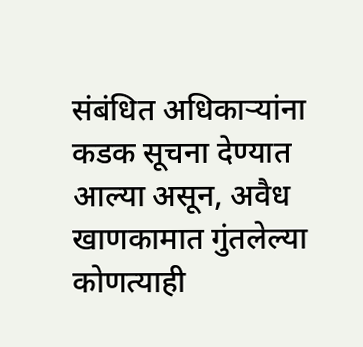संबंधित अधिकाऱ्यांना कडक सूचना देण्यात आल्या असून, अवैध खाणकामात गुंतलेल्या कोणत्याही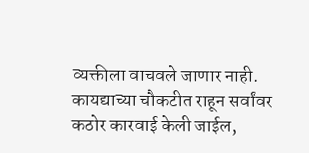व्यक्तीला वाचवले जाणार नाही. कायद्याच्या चौकटीत राहून सर्वांवर कठोर कारवाई केली जाईल,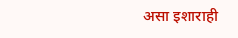असा इशाराही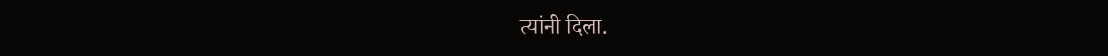त्यांनी दिला.